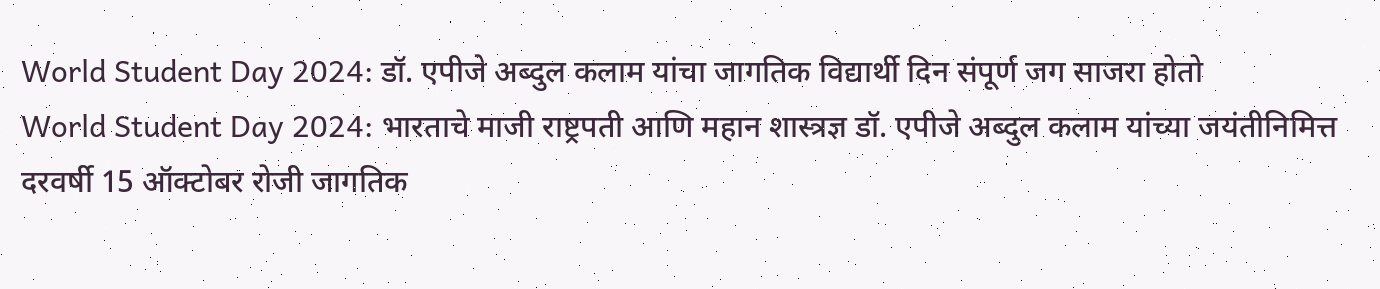World Student Day 2024: डॉ. एपीजे अब्दुल कलाम यांचा जागतिक विद्यार्थी दिन संपूर्ण जग साजरा होतो
World Student Day 2024: भारताचे माजी राष्ट्रपती आणि महान शास्त्रज्ञ डॉ. एपीजे अब्दुल कलाम यांच्या जयंतीनिमित्त दरवर्षी 15 ऑक्टोबर रोजी जागतिक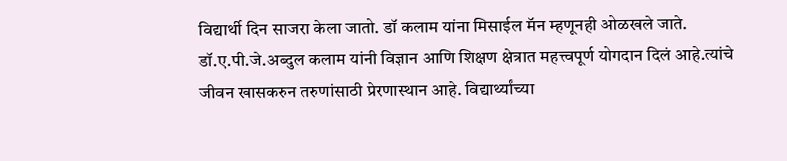विद्यार्थी दिन साजरा केला जातो. डॉ कलाम यांना मिसाईल मॅन म्हणूनही ओळखले जाते.
डॉ.ए.पी.जे.अब्दुल कलाम यांनी विज्ञान आणि शिक्षण क्षेत्रात महत्त्वपूर्ण योगदान दिलं आहे.त्यांचे जीवन खासकरुन तरुणांसाठी प्रेरणास्थान आहे. विद्यार्थ्यांच्या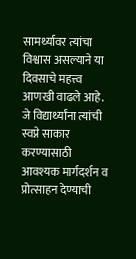सामर्थ्यावर त्यांचा विश्वास असल्याने या दिवसाचे महत्त्व आणखी वाढले आहे. जे विद्यार्थ्यांना त्यांची स्वप्ने साकार करण्यासाठी आवश्यक मार्गदर्शन व प्रोत्साहन देण्याची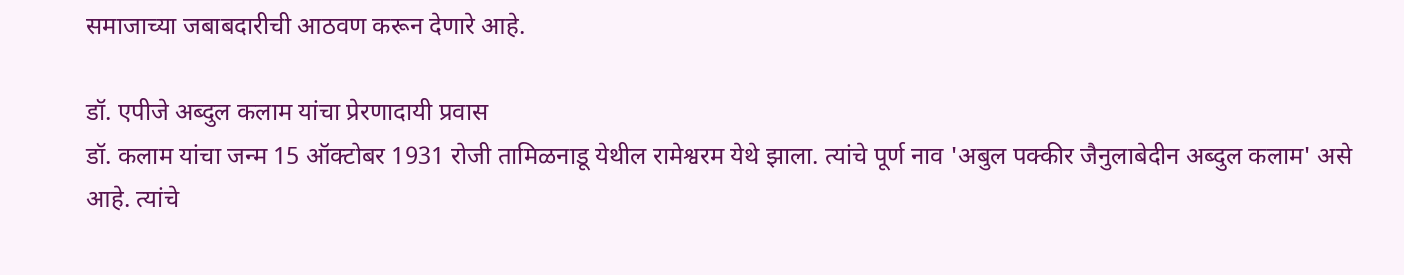समाजाच्या जबाबदारीची आठवण करून देणारे आहे.

डॉ. एपीजे अब्दुल कलाम यांचा प्रेरणादायी प्रवास
डॉ. कलाम यांचा जन्म 15 ऑक्टोबर 1931 रोजी तामिळनाडू येथील रामेश्वरम येथे झाला. त्यांचे पूर्ण नाव 'अबुल पक्कीर जैनुलाबेदीन अब्दुल कलाम' असे आहे. त्यांचे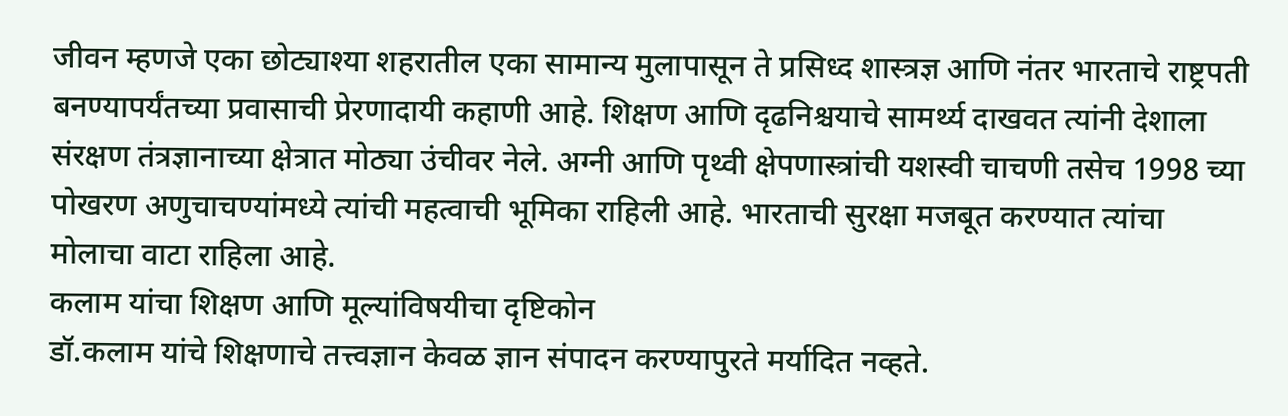जीवन म्हणजे एका छोट्याश्या शहरातील एका सामान्य मुलापासून ते प्रसिध्द शास्त्रज्ञ आणि नंतर भारताचे राष्ट्रपती बनण्यापर्यंतच्या प्रवासाची प्रेरणादायी कहाणी आहे. शिक्षण आणि दृढनिश्चयाचे सामर्थ्य दाखवत त्यांनी देशाला संरक्षण तंत्रज्ञानाच्या क्षेत्रात मोठ्या उंचीवर नेले. अग्नी आणि पृथ्वी क्षेपणास्त्रांची यशस्वी चाचणी तसेच 1998 च्या पोखरण अणुचाचण्यांमध्ये त्यांची महत्वाची भूमिका राहिली आहे. भारताची सुरक्षा मजबूत करण्यात त्यांचा मोलाचा वाटा राहिला आहे.
कलाम यांचा शिक्षण आणि मूल्यांविषयीचा दृष्टिकोन
डॉ.कलाम यांचे शिक्षणाचे तत्त्वज्ञान केवळ ज्ञान संपादन करण्यापुरते मर्यादित नव्हते.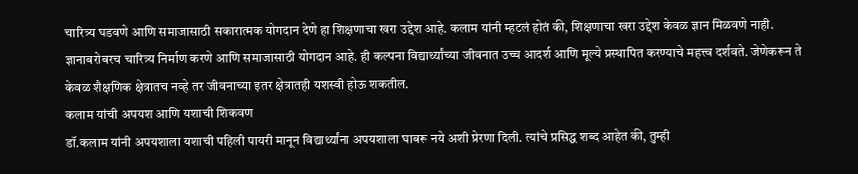चारित्र्य घडवणे आणि समाजासाठी सकारात्मक योगदान देणे हा शिक्षणाचा खरा उद्देश आहे. कलाम यांनी म्हटलं होतं की, शिक्षणाचा खरा उद्देश केवळ ज्ञान मिळवणे नाही. ज्ञानाबरोबरच चारित्र्य निर्माण करणे आणि समाजासाठी योगदान आहे. ही कल्पना विद्यार्थ्यांच्या जीवनात उच्च आदर्श आणि मूल्ये प्रस्थापित करण्याचे महत्त्व दर्शवते. जेणेकरून ते केवळ शैक्षणिक क्षेत्रातच नव्हे तर जीवनाच्या इतर क्षेत्रातही यशस्वी होऊ शकतील.
कलाम यांची अपयश आणि यशाची शिकवण
डॉ.कलाम यांनी अपयशाला यशाची पहिली पायरी मानून विद्यार्थ्यांना अपयशाला घाबरू नये अशी प्रेरणा दिली. त्यांचे प्रसिद्ध शब्द आहेत की, तुम्ही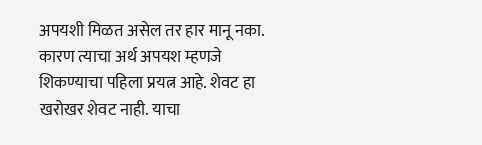अपयशी मिळत असेल तर हार मानू नका. कारण त्याचा अर्थ अपयश म्हणजे शिकण्याचा पहिला प्रयत्न आहे. शेवट हा खरोखर शेवट नाही. याचा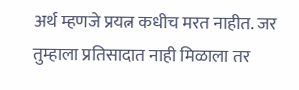अर्थ म्हणजे प्रयत्न कधीच मरत नाहीत. जर तुम्हाला प्रतिसादात नाही मिळाला तर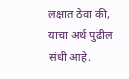लक्षात ठेवा की, याचा अर्थ पुढील संधी आहे.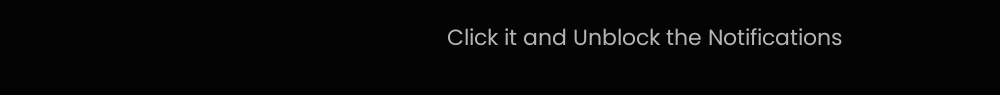Click it and Unblock the Notifications